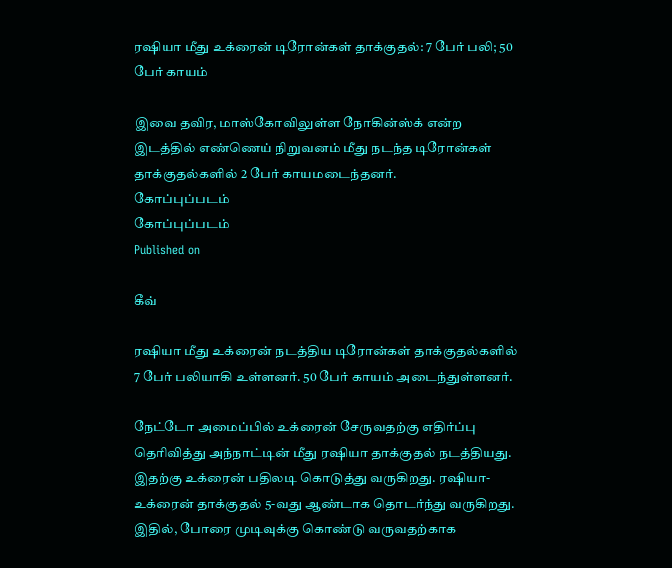ரஷியா மீது உக்ரைன் டிரோன்கள் தாக்குதல்: 7 பேர் பலி; 50 பேர் காயம்

இவை தவிர, மாஸ்கோவிலுள்ள நோகின்ஸ்க் என்ற இடத்தில் எண்ணெய் நிறுவனம் மீது நடந்த டிரோன்கள் தாக்குதல்களில் 2 பேர் காயமடைந்தனர்.
கோப்புப்படம்
கோப்புப்படம்
Published on

கீவ்

ரஷியா மீது உக்ரைன் நடத்திய டிரோன்கள் தாக்குதல்களில் 7 பேர் பலியாகி உள்ளனர். 50 பேர் காயம் அடைந்துள்ளனர்.

நேட்டோ அமைப்பில் உக்ரைன் சேருவதற்கு எதிர்ப்பு தெரிவித்து அந்நாட்டின் மீது ரஷியா தாக்குதல் நடத்தியது. இதற்கு உக்ரைன் பதிலடி கொடுத்து வருகிறது. ரஷியா-உக்ரைன் தாக்குதல் 5-வது ஆண்டாக தொடர்ந்து வருகிறது. இதில், போரை முடிவுக்கு கொண்டு வருவதற்காக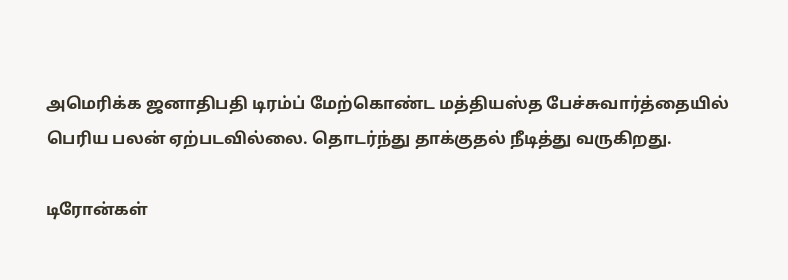அமெரிக்க ஜனாதிபதி டிரம்ப் மேற்கொண்ட மத்தியஸ்த பேச்சுவார்த்தையில் பெரிய பலன் ஏற்படவில்லை. தொடர்ந்து தாக்குதல் நீடித்து வருகிறது.

டிரோன்கள்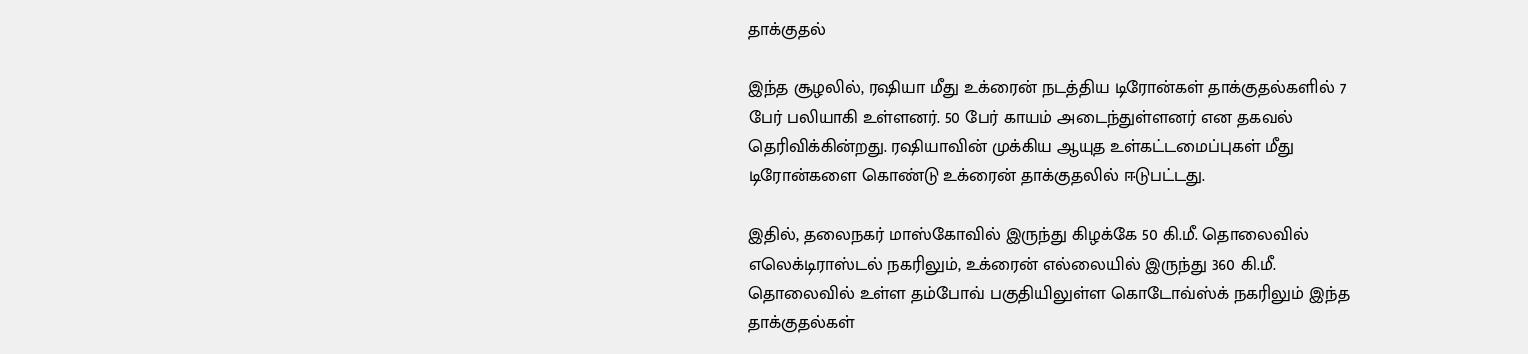தாக்குதல்

இந்த சூழலில், ரஷியா மீது உக்ரைன் நடத்திய டிரோன்கள் தாக்குதல்களில் 7 பேர் பலியாகி உள்ளனர். 50 பேர் காயம் அடைந்துள்ளனர் என தகவல் தெரிவிக்கின்றது. ரஷியாவின் முக்கிய ஆயுத உள்கட்டமைப்புகள் மீது டிரோன்களை கொண்டு உக்ரைன் தாக்குதலில் ஈடுபட்டது.

இதில், தலைநகர் மாஸ்கோவில் இருந்து கிழக்கே 50 கி.மீ. தொலைவில் எலெக்டிராஸ்டல் நகரிலும், உக்ரைன் எல்லையில் இருந்து 360 கி.மீ. தொலைவில் உள்ள தம்போவ் பகுதியிலுள்ள கொடோவ்ஸ்க் நகரிலும் இந்த தாக்குதல்கள்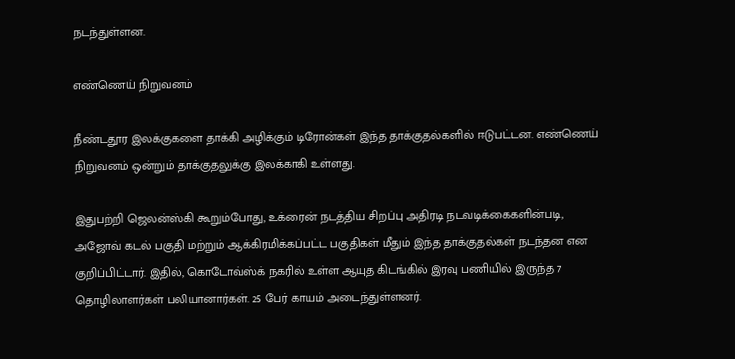நடந்துள்ளன.

எண்ணெய் நிறுவனம்

நீண்டதூர இலக்குகளை தாக்கி அழிக்கும் டிரோன்கள் இந்த தாக்குதல்களில் ஈடுபட்டன. எண்ணெய் நிறுவனம் ஒன்றும் தாக்குதலுக்கு இலக்காகி உள்ளது.

இதுபற்றி ஜெலன்ஸ்கி கூறும்போது, உக்ரைன் நடத்திய சிறப்பு அதிரடி நடவடிக்கைகளின்படி, அஜோவ் கடல் பகுதி மற்றும் ஆக்கிரமிக்கப்பட்ட பகுதிகள் மீதும் இந்த தாக்குதல்கள் நடந்தன என குறிப்பிட்டார். இதில், கொடோவ்ஸ்க் நகரில் உள்ள ஆயுத கிடங்கில் இரவு பணியில் இருந்த 7 தொழிலாளர்கள் பலியானார்கள். 25 பேர் காயம் அடைந்துள்ளனர்.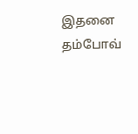இதனை தம்போவ்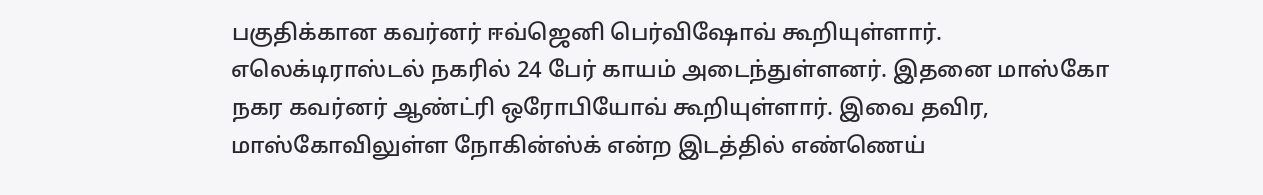பகுதிக்கான கவர்னர் ஈவ்ஜெனி பெர்விஷோவ் கூறியுள்ளார். எலெக்டிராஸ்டல் நகரில் 24 பேர் காயம் அடைந்துள்ளனர். இதனை மாஸ்கோ நகர கவர்னர் ஆண்ட்ரி ஒரோபியோவ் கூறியுள்ளார். இவை தவிர, மாஸ்கோவிலுள்ள நோகின்ஸ்க் என்ற இடத்தில் எண்ணெய்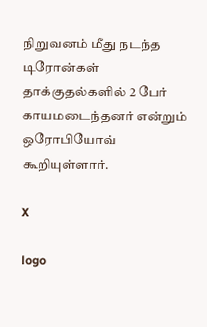நிறுவனம் மீது நடந்த டிரோன்கள் தாக்குதல்களில் 2 பேர் காயமடைந்தனர் என்றும் ஒரோபியோவ் கூறியுள்ளார்.

X

logo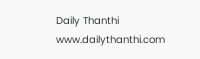Daily Thanthi
www.dailythanthi.com